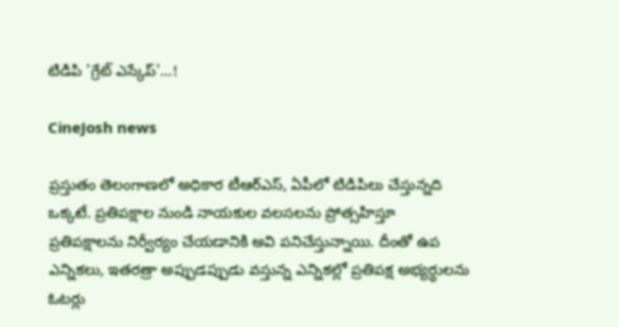టిడిపి 'గ్రేట్‌ ఎస్కేప్‌'...!

CineJosh news

ప్రస్తుతం తెలంగాణలో అధికార టీఆర్‌ఎస్‌, ఏపీలో టిడిపిలు చేస్తున్నది ఒక్కటే. ప్రతిపక్షాల నుండి నాయకుల వలసలను ప్రోత్సహిస్తూ ప్రతిపక్షాలను నిర్వీర్యం చేయడానికి అవి పనిచేస్తున్నాయి. దీంతో ఉప ఎన్నికలు, ఇతరత్రా అప్పుడప్పుడు వస్తున్న ఎన్నికల్లో ప్రతిపక్ష అభ్యర్ధులను ఓటర్లు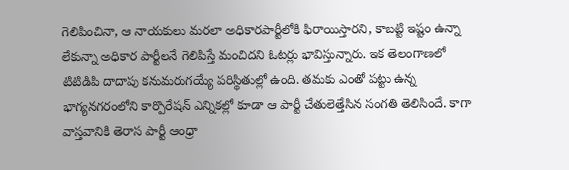గెలిపించినా, ఆ నాయకులు మరలా అధికారపార్టీలోకి ఫిరాయిస్తారని, కాబట్టి ఇష్టం ఉన్నా లేకున్నా అధికార పార్టీలనే గెలిపిస్తే మంచిదని ఓటర్లు భావిస్తున్నారు. ఇక తెలంగాణలో టిటిడిపి దాదాపు కనుమరుగయ్యే పరిస్థితుల్లో ఉంది. తమకు ఎంతో పట్టు ఉన్న భాగ్యనగరంలోని కార్పొరేషన్‌ ఎన్నికల్లో కూడా ఆ పార్టీ చేతులెత్తేసిన సంగతి తెలిసిందే. కాగా వాస్తవానికి తెరాస పార్టీ ఆంధ్రా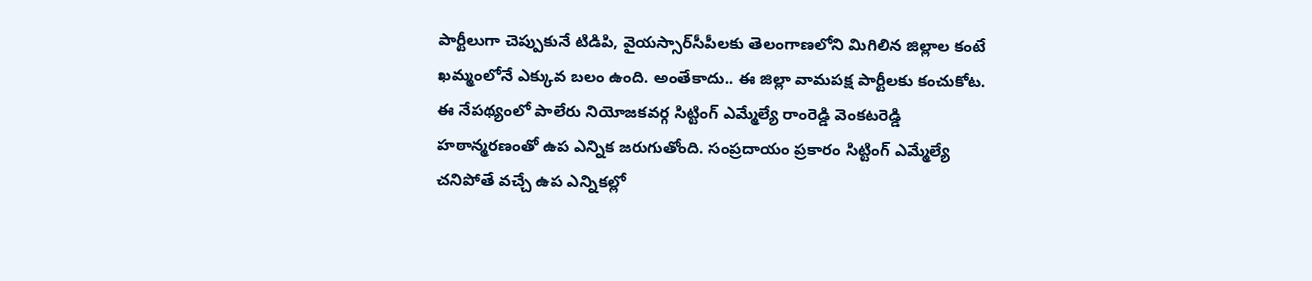పార్టీలుగా చెప్పుకునే టిడిపి, వైయస్సార్‌సీపీలకు తెలంగాణలోని మిగిలిన జిల్లాల కంటే ఖమ్మంలోనే ఎక్కువ బలం ఉంది. అంతేకాదు.. ఈ జిల్లా వామపక్ష పార్టీలకు కంచుకోట. ఈ నేపథ్యంలో పాలేరు నియోజకవర్గ సిట్టింగ్‌ ఎమ్మేల్యే రాంరెడ్డి వెంకటరెడ్డి హఠాన్మరణంతో ఉప ఎన్నిక జరుగుతోంది. సంప్రదాయం ప్రకారం సిట్టింగ్‌ ఎమ్మేల్యే చనిపోతే వచ్చే ఉప ఎన్నికల్లో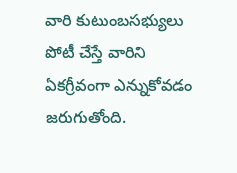వారి కుటుంబసభ్యులు పోటీ చేస్తే వారిని ఏకగ్రీవంగా ఎన్నుకోవడం జరుగుతోంది.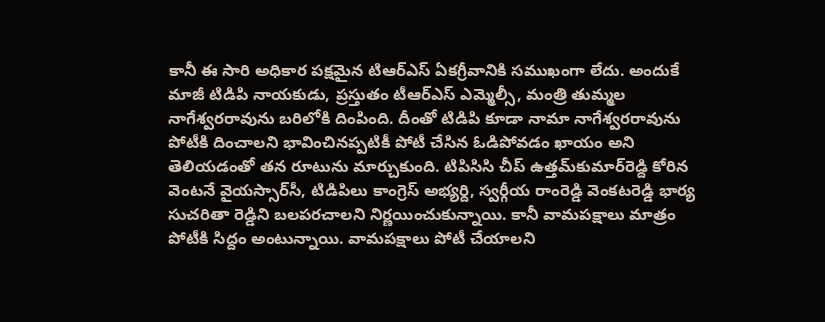కానీ ఈ సారి అధికార పక్షమైన టిఆర్‌ఎస్‌ ఏకగ్రీవానికి సముఖంగా లేదు. అందుకే మాజీ టిడిపి నాయకుడు, ప్రస్తుతం టీఆర్‌ఎస్‌ ఎమ్మెల్సీ, మంత్రి తుమ్మల నాగేశ్వరరావును బరిలోకి దింపింది. దీంతో టిడిపి కూడా నామా నాగేశ్వరరావును పోటీకి దించాలని భావించినప్పటికీ పోటీ చేసిన ఓడిపోవడం ఖాయం అని తెలియడంతో తన రూటును మార్చుకుంది. టిపిసిసి చీప్‌ ఉత్తమ్‌కుమార్‌రెడ్ది కోరిన వెంటనే వైయస్సార్‌సీ, టిడిపిలు కాంగ్రెస్‌ అభ్యర్ది, స్వర్గీయ రాంరెడ్డి వెంకటరెడ్డి భార్య సుచరితా రెడ్డిని బలపరచాలని నిర్ణయించుకున్నాయి. కానీ వామపక్షాలు మాత్రం పోటీకి సిద్దం అంటున్నాయి. వామపక్షాలు పోటీ చేయాలని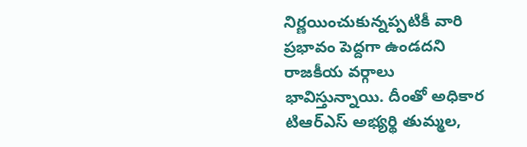నిర్ణయించుకున్నప్పటికీ వారి ప్రభావం పెద్దగా ఉండదని రాజకీయ వర్గాలు భావిస్తున్నాయి. దీంతో అధికార టిఆర్‌ఎస్‌ అభ్యర్థి తుమ్మల,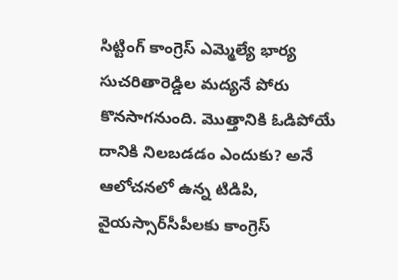సిట్టింగ్‌ కాంగ్రెస్‌ ఎమ్మెల్యే భార్య సుచరితారెడ్డిల మద్యనే పోరు కొనసాగనుంది. మొత్తానికి ఓడిపోయే దానికి నిలబడడం ఎందుకు? అనే ఆలోచనలో ఉన్న టిడిపి, వైయస్సార్‌సీపీలకు కాంగ్రెస్‌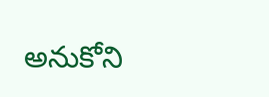అనుకోని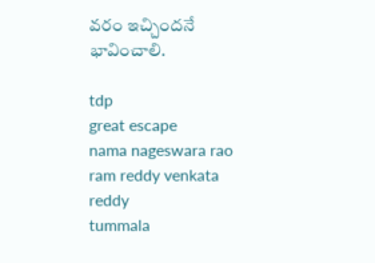వరం ఇచ్చిందనే భావించాలి.

tdp
great escape
nama nageswara rao
ram reddy venkata reddy
tummala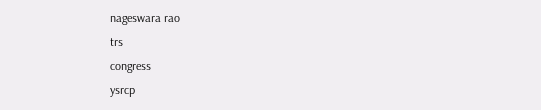nageswara rao
trs
congress
ysrcp